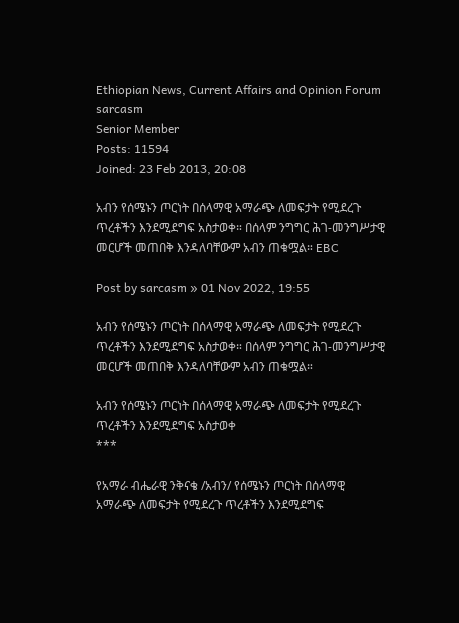Ethiopian News, Current Affairs and Opinion Forum
sarcasm
Senior Member
Posts: 11594
Joined: 23 Feb 2013, 20:08

አብን የሰሜኑን ጦርነት በሰላማዊ አማራጭ ለመፍታት የሚደረጉ ጥረቶችን እንደሚደግፍ አስታወቀ። በሰላም ንግግር ሕገ-መንግሥታዊ መርሆች መጠበቅ እንዳለባቸውም አብን ጠቁሟል። EBC

Post by sarcasm » 01 Nov 2022, 19:55

አብን የሰሜኑን ጦርነት በሰላማዊ አማራጭ ለመፍታት የሚደረጉ ጥረቶችን እንደሚደግፍ አስታወቀ። በሰላም ንግግር ሕገ-መንግሥታዊ መርሆች መጠበቅ እንዳለባቸውም አብን ጠቁሟል።

አብን የሰሜኑን ጦርነት በሰላማዊ አማራጭ ለመፍታት የሚደረጉ ጥረቶችን እንደሚደግፍ አስታወቀ
***

የአማራ ብሔራዊ ንቅናቄ /አብን/ የሰሜኑን ጦርነት በሰላማዊ አማራጭ ለመፍታት የሚደረጉ ጥረቶችን እንደሚደግፍ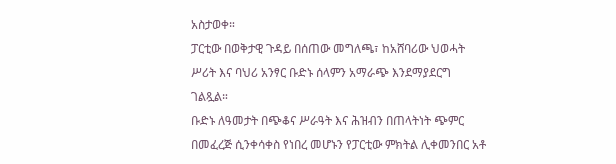አስታወቀ።
ፓርቲው በወቅታዊ ጉዳይ በሰጠው መግለጫ፣ ከአሸባሪው ህወሓት ሥሪት እና ባህሪ አንፃር ቡድኑ ሰላምን አማራጭ እንደማያደርግ ገልጿል።
ቡድኑ ለዓመታት በጭቆና ሥራዓት እና ሕዝብን በጠላትነት ጭምር በመፈረጅ ሲንቀሳቀስ የነበረ መሆኑን የፓርቲው ምክትል ሊቀመንበር አቶ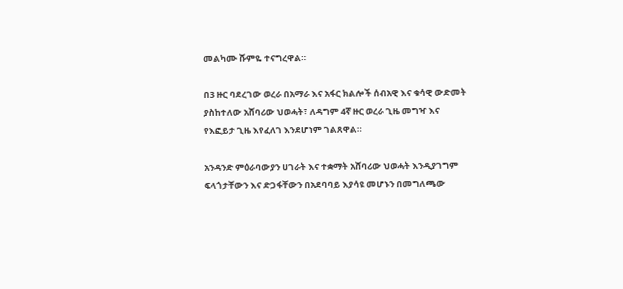መልካሙ ሹምዬ ተናግረዋል።

በ3 ዙር ባደረገው ወረራ በአማራ እና አፋር ክልሎች ሰብአዊ እና ቁሳዊ ውድመት ያስከተለው አሸባሪው ህወሓት፣ ለዳግም 4ኛ ዙር ወረራ ጊዜ መግዣ እና የእፎይታ ጊዜ እየፈለገ እንደሆነም ገልጸዋል።

አንዳንድ ምዕራባውያን ሀገራት እና ተቋማት አሸባሪው ህወሓት እንዲያገግም ፍላጎታቸውን እና ድጋፋቸውን በአደባባይ እያሳዩ መሆኑን በመግለጫው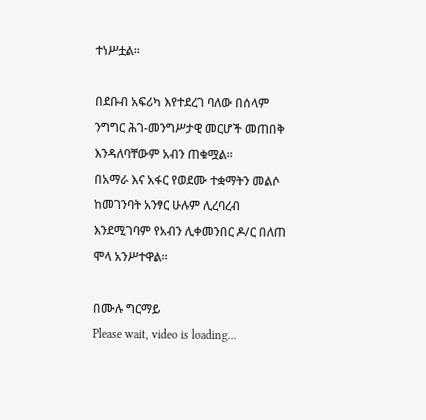ተነሥቷል።

በደቡብ አፍሪካ እየተደረገ ባለው በሰላም ንግግር ሕገ-መንግሥታዊ መርሆች መጠበቅ እንዳለባቸውም አብን ጠቁሟል።
በአማራ እና አፋር የወደሙ ተቋማትን መልሶ ከመገንባት አንፃር ሁሉም ሊረባረብ እንደሚገባም የአብን ሊቀመንበር ዶ/ር በለጠ ሞላ አንሥተዋል።

በሙሉ ግርማይ
Please wait, video is loading...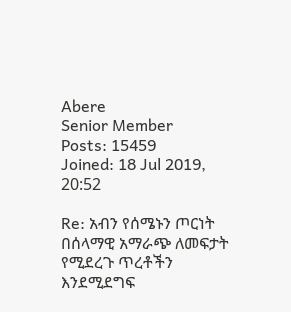Abere
Senior Member
Posts: 15459
Joined: 18 Jul 2019, 20:52

Re: አብን የሰሜኑን ጦርነት በሰላማዊ አማራጭ ለመፍታት የሚደረጉ ጥረቶችን እንደሚደግፍ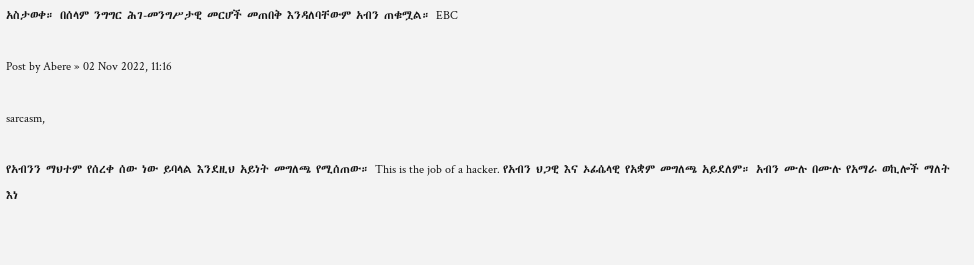አስታወቀ። በሰላም ንግግር ሕገ-መንግሥታዊ መርሆች መጠበቅ እንዳለባቸውም አብን ጠቁሟል። EBC

Post by Abere » 02 Nov 2022, 11:16

sarcasm,

የአብንን ማህተም የሰረቀ ሰው ነው ይባላል እንደዚህ አይነት መግለጫ የሚሰጠው። This is the job of a hacker. የአብን ህጋዊ እና ኦፊሴላዊ የአቋም መግለጫ አይደለም። አብን ሙሉ በሙሉ የአማራ ወኪሎች ማለት እነ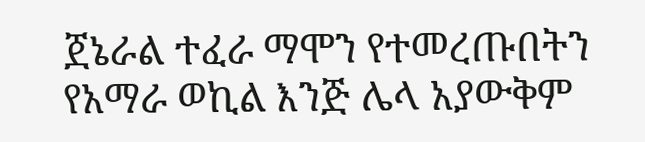ጀኔራል ተፈራ ማሞን የተመረጡበትን የአማራ ወኪል እንጅ ሌላ አያውቅም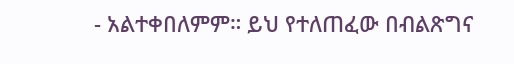- አልተቀበለምም። ይህ የተለጠፈው በብልጽግና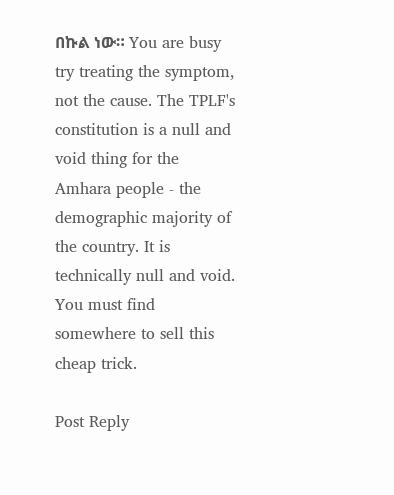በኩል ነው። You are busy try treating the symptom, not the cause. The TPLF's constitution is a null and void thing for the Amhara people - the demographic majority of the country. It is technically null and void. You must find somewhere to sell this cheap trick.

Post Reply